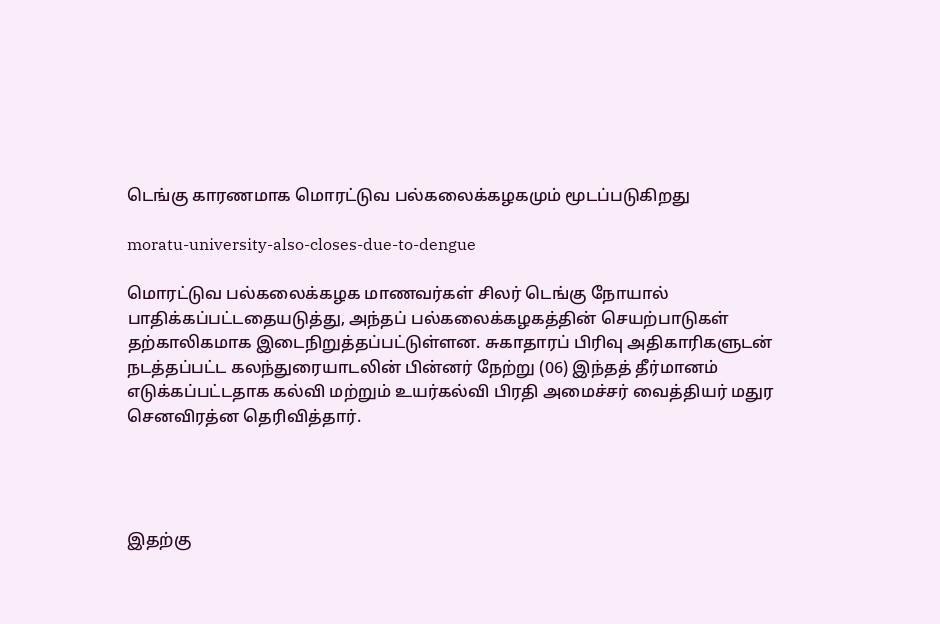டெங்கு காரணமாக மொரட்டுவ பல்கலைக்கழகமும் மூடப்படுகிறது

moratu-university-also-closes-due-to-dengue

மொரட்டுவ பல்கலைக்கழக மாணவர்கள் சிலர் டெங்கு நோயால் பாதிக்கப்பட்டதையடுத்து, அந்தப் பல்கலைக்கழகத்தின் செயற்பாடுகள் தற்காலிகமாக இடைநிறுத்தப்பட்டுள்ளன. சுகாதாரப் பிரிவு அதிகாரிகளுடன் நடத்தப்பட்ட கலந்துரையாடலின் பின்னர் நேற்று (06) இந்தத் தீர்மானம் எடுக்கப்பட்டதாக கல்வி மற்றும் உயர்கல்வி பிரதி அமைச்சர் வைத்தியர் மதுர செனவிரத்ன தெரிவித்தார்.




இதற்கு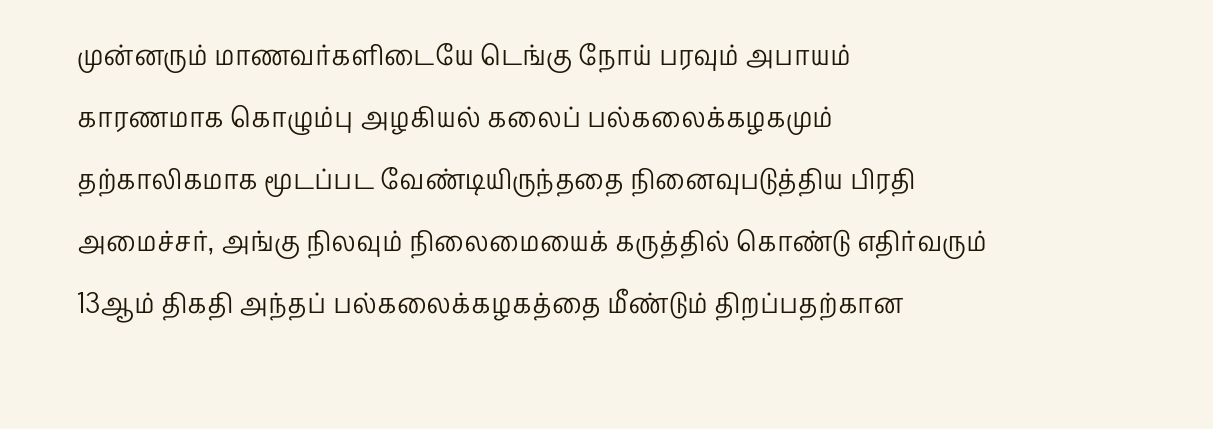முன்னரும் மாணவர்களிடையே டெங்கு நோய் பரவும் அபாயம் காரணமாக கொழும்பு அழகியல் கலைப் பல்கலைக்கழகமும் தற்காலிகமாக மூடப்பட வேண்டியிருந்ததை நினைவுபடுத்திய பிரதி அமைச்சர், அங்கு நிலவும் நிலைமையைக் கருத்தில் கொண்டு எதிர்வரும் 13ஆம் திகதி அந்தப் பல்கலைக்கழகத்தை மீண்டும் திறப்பதற்கான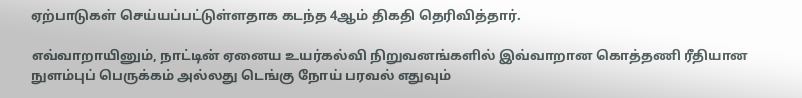ஏற்பாடுகள் செய்யப்பட்டுள்ளதாக கடந்த 4ஆம் திகதி தெரிவித்தார்.

எவ்வாறாயினும், நாட்டின் ஏனைய உயர்கல்வி நிறுவனங்களில் இவ்வாறான கொத்தணி ரீதியான நுளம்புப் பெருக்கம் அல்லது டெங்கு நோய் பரவல் எதுவும்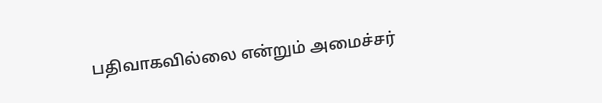பதிவாகவில்லை என்றும் அமைச்சர்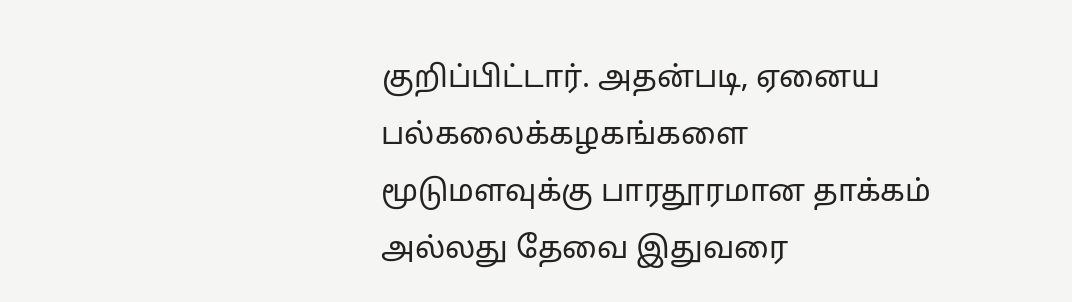குறிப்பிட்டார். அதன்படி, ஏனைய பல்கலைக்கழகங்களை மூடுமளவுக்கு பாரதூரமான தாக்கம் அல்லது தேவை இதுவரை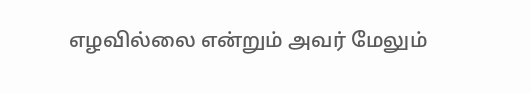எழவில்லை என்றும் அவர் மேலும்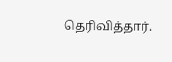தெரிவித்தார்.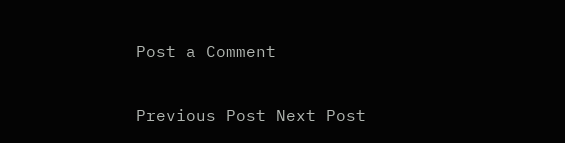Post a Comment

Previous Post Next Post